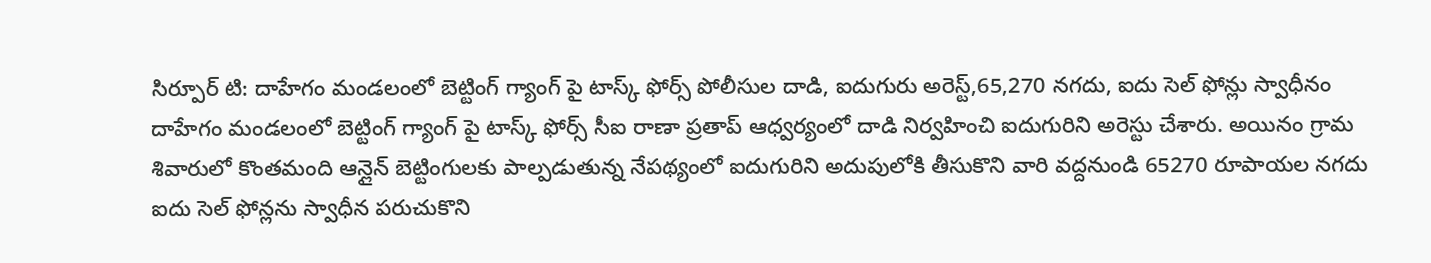సిర్పూర్ టి: దాహేగం మండలంలో బెట్టింగ్ గ్యాంగ్ పై టాస్క్ ఫోర్స్ పోలీసుల దాడి, ఐదుగురు అరెస్ట్,65,270 నగదు, ఐదు సెల్ ఫోన్లు స్వాధీనం
దాహేగం మండలంలో బెట్టింగ్ గ్యాంగ్ పై టాస్క్ ఫోర్స్ సీఐ రాణా ప్రతాప్ ఆధ్వర్యంలో దాడి నిర్వహించి ఐదుగురిని అరెస్టు చేశారు. అయినం గ్రామ శివారులో కొంతమంది ఆన్లైన్ బెట్టింగులకు పాల్పడుతున్న నేపథ్యంలో ఐదుగురిని అదుపులోకి తీసుకొని వారి వద్దనుండి 65270 రూపాయల నగదు ఐదు సెల్ ఫోన్లను స్వాధీన పరుచుకొని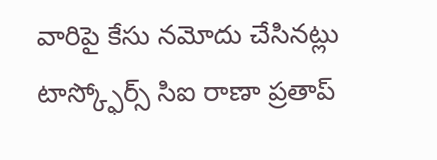వారిపై కేసు నమోదు చేసినట్లు టాస్క్ఫోర్స్ సిఐ రాణా ప్రతాప్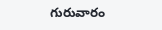గురువారం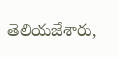తెలియజేశారు,